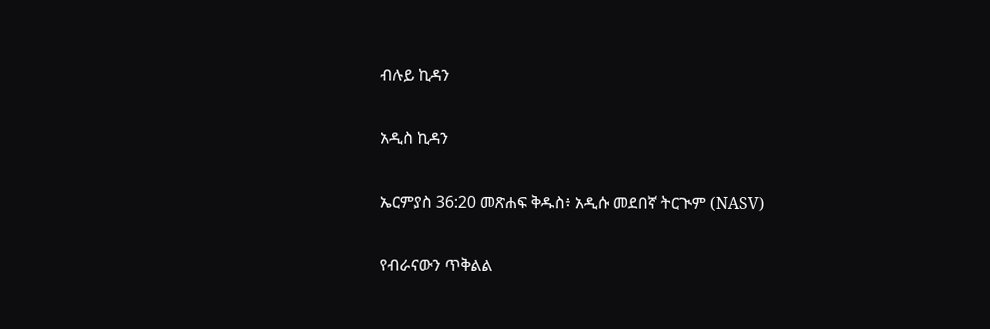ብሉይ ኪዳን

አዲስ ኪዳን

ኤርምያስ 36:20 መጽሐፍ ቅዱስ፥ አዲሱ መደበኛ ትርጒም (NASV)

የብራናውን ጥቅልል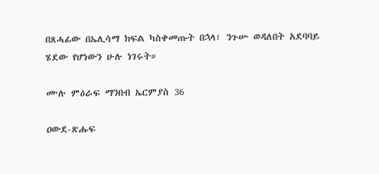በጸሓፊው በኤሊሳማ ክፍል ካስቀመጡት በኋላ፣ ንጉሡ ወዳለበት አደባባይ ሄደው የሆነውን ሁሉ ነገሩት።

ሙሉ ምዕራፍ ማንበብ ኤርምያስ 36

ዐውደ-ጽሑፍ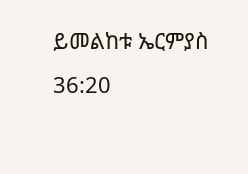ይመልከቱ ኤርምያስ 36:20